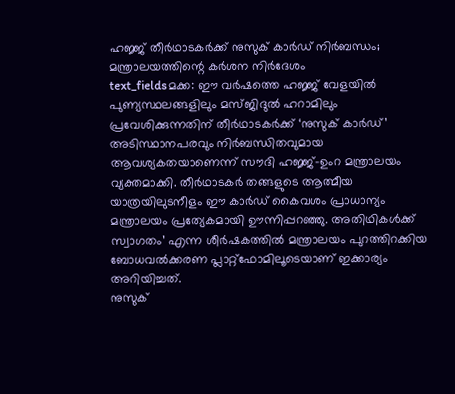ഹജ്ജ് തീർഥാടകർക്ക് നുസുക് കാർഡ് നിർബന്ധം; മന്ത്രാലയത്തിന്റെ കർശന നിർദേശം
text_fieldsമക്ക: ഈ വർഷത്തെ ഹജ്ജ് വേളയിൽ പുണ്യസ്ഥലങ്ങളിലും മസ്ജിദുൽ ഹറാമിലും പ്രവേശിക്കുന്നതിന് തീർഥാടകർക്ക് ‘നുസുക് കാർഡ്’ അടിസ്ഥാനപരവും നിർബന്ധിതവുമായ ആവശ്യകതയാണെന്ന് സൗദി ഹജ്ജ്-ഉംറ മന്ത്രാലയം വ്യക്തമാക്കി. തീർഥാടകർ തങ്ങളുടെ ആത്മീയ യാത്രയിലുടനീളം ഈ കാർഡ് കൈവശം പ്രാധാന്യം മന്ത്രാലയം പ്രത്യേകമായി ഊന്നിപ്പറഞ്ഞു. അതിഥികൾക്ക് സ്വാഗതം’ എന്ന ശീർഷകത്തിൽ മന്ത്രാലയം പുറത്തിറക്കിയ ബോധവൽക്കരണ പ്ലാറ്റ്ഫോമിലൂടെയാണ് ഇക്കാര്യം അറിയിച്ചത്.
നുസുക്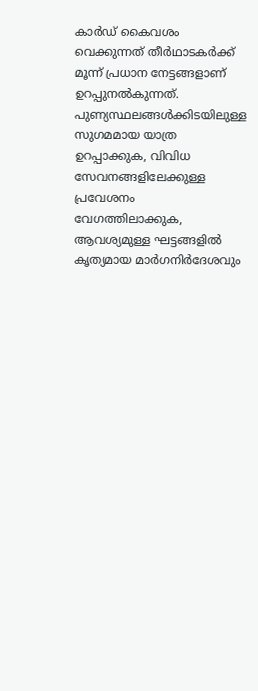കാർഡ് കൈവശം വെക്കുന്നത് തീർഥാടകർക്ക് മൂന്ന് പ്രധാന നേട്ടങ്ങളാണ് ഉറപ്പുനൽകുന്നത്. പുണ്യസ്ഥലങ്ങൾക്കിടയിലുള്ള സുഗമമായ യാത്ര ഉറപ്പാക്കുക, വിവിധ സേവനങ്ങളിലേക്കുള്ള പ്രവേശനം വേഗത്തിലാക്കുക, ആവശ്യമുള്ള ഘട്ടങ്ങളിൽ കൃത്യമായ മാർഗനിർദേശവും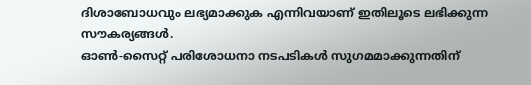ദിശാബോധവും ലഭ്യമാക്കുക എന്നിവയാണ് ഇതിലൂടെ ലഭിക്കുന്ന സൗകര്യങ്ങൾ.
ഓൺ-സൈറ്റ് പരിശോധനാ നടപടികൾ സുഗമമാക്കുന്നതിന്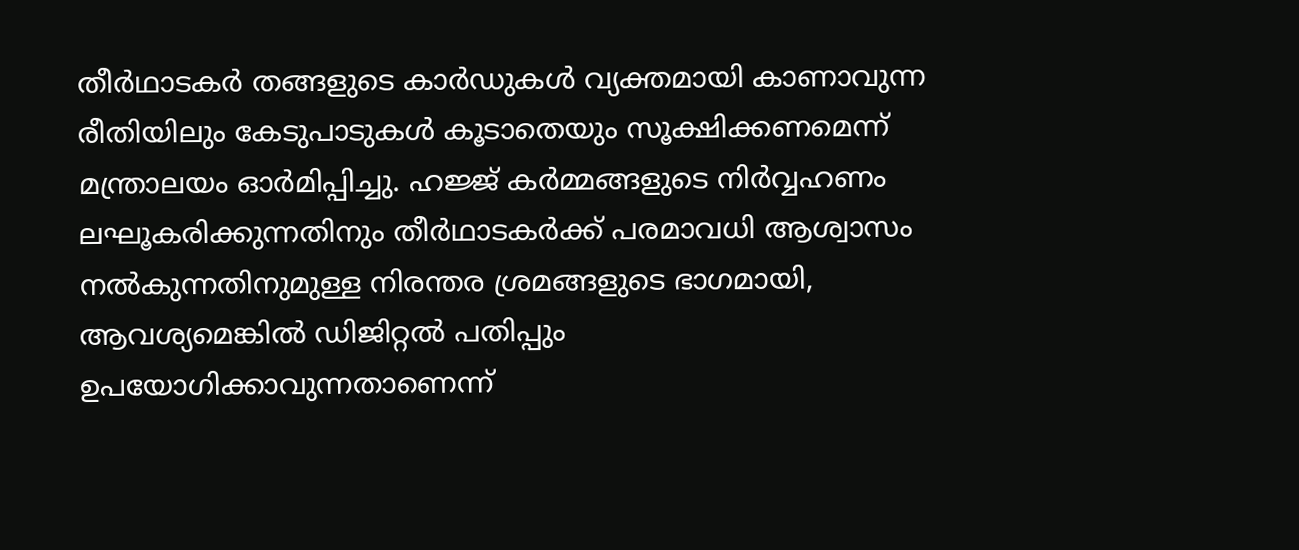തീർഥാടകർ തങ്ങളുടെ കാർഡുകൾ വ്യക്തമായി കാണാവുന്ന രീതിയിലും കേടുപാടുകൾ കൂടാതെയും സൂക്ഷിക്കണമെന്ന് മന്ത്രാലയം ഓർമിപ്പിച്ചു. ഹജ്ജ് കർമ്മങ്ങളുടെ നിർവ്വഹണം ലഘൂകരിക്കുന്നതിനും തീർഥാടകർക്ക് പരമാവധി ആശ്വാസം നൽകുന്നതിനുമുള്ള നിരന്തര ശ്രമങ്ങളുടെ ഭാഗമായി, ആവശ്യമെങ്കിൽ ഡിജിറ്റൽ പതിപ്പും ഉപയോഗിക്കാവുന്നതാണെന്ന്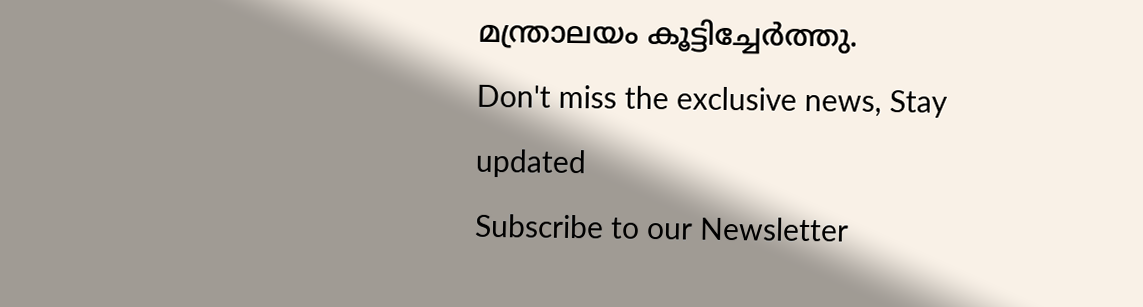മന്ത്രാലയം കൂട്ടിച്ചേർത്തു.
Don't miss the exclusive news, Stay updated
Subscribe to our Newsletter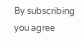By subscribing you agree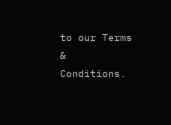to our Terms & Conditions.